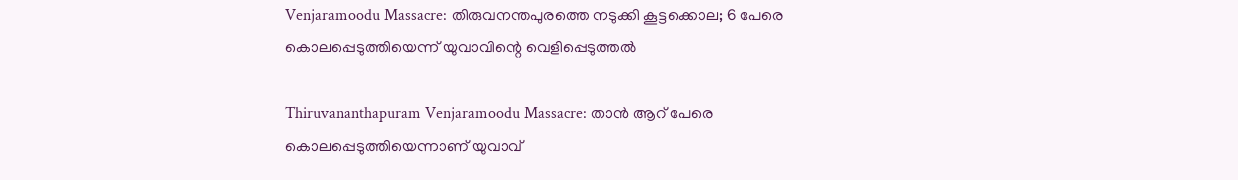Venjaramoodu Massacre: തിരുവനന്തപുരത്തെ നടുക്കി കൂട്ടക്കൊല; 6 പേരെ കൊലപ്പെടുത്തിയെന്ന് യുവാവിന്റെ വെളിപ്പെടുത്തൽ

Thiruvananthapuram Venjaramoodu Massacre: താന്‍ ആറ് പേരെ കൊലപ്പെടുത്തിയെന്നാണ് യുവാവ്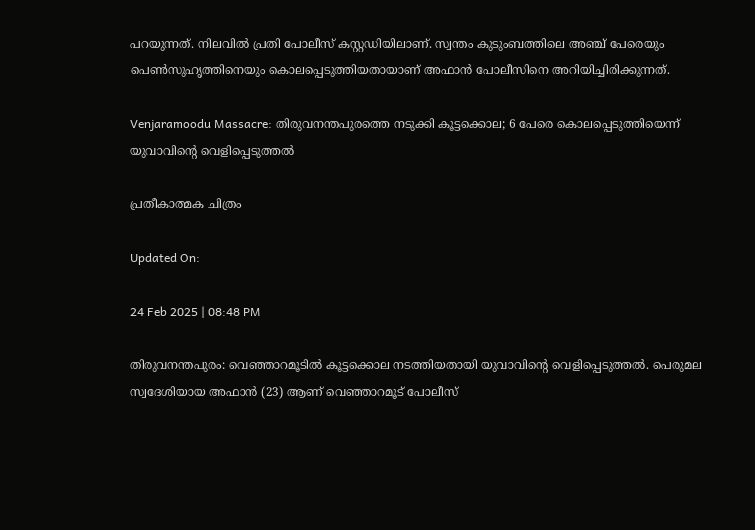പറയുന്നത്. നിലവിൽ പ്രതി പോലീസ് കസ്റ്റഡിയിലാണ്. സ്വന്തം കുടുംബത്തിലെ അഞ്ച് പേരെയും പെണ്‍സുഹൃത്തിനെയും കൊലപ്പെടുത്തിയതായാണ് അഫാന്‍ പോലീസിനെ അറിയിച്ചിരിക്കുന്നത്.

Venjaramoodu Massacre: തിരുവനന്തപുരത്തെ നടുക്കി കൂട്ടക്കൊല; 6 പേരെ കൊലപ്പെടുത്തിയെന്ന് യുവാവിന്റെ വെളിപ്പെടുത്തൽ

പ്രതീകാത്മക ചിത്രം

Updated On:

24 Feb 2025 | 08:48 PM

തിരുവനന്തപുരം: വെഞ്ഞാറമൂടിൽ കൂട്ടക്കൊല നടത്തിയതായി യുവാവിൻ്റെ വെളിപ്പെടുത്തൽ. പെരുമല സ്വദേശിയായ അഫാൻ (23) ആണ് വെഞ്ഞാറമൂട് പോലീസ്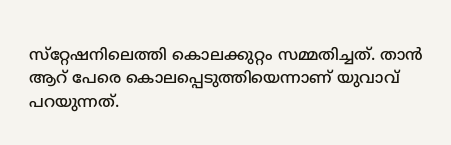സ്‌റ്റേഷനിലെത്തി കൊലക്കുറ്റം സമ്മതിച്ചത്. താന്‍ ആറ് പേരെ കൊലപ്പെടുത്തിയെന്നാണ് യുവാവ് പറയുന്നത്.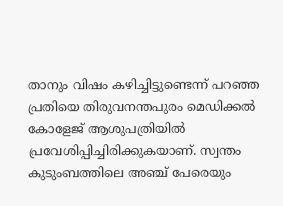താനും വിഷം കഴിച്ചിട്ടുണ്ടെന്ന് പറഞ്ഞ പ്രതിയെ തിരുവനന്തപുരം മെഡിക്കൽ കോളേജ് ആശുപത്രിയിൽ പ്രവേശിപ്പിച്ചിരിക്കുകയാണ്. സ്വന്തം കുടുംബത്തിലെ അഞ്ച് പേരെയും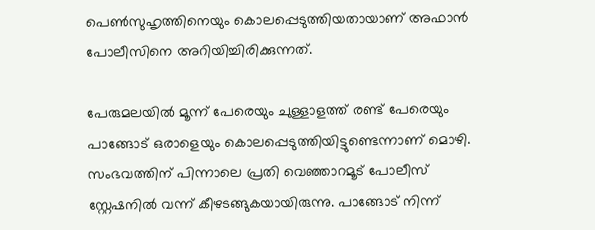പെണ്‍സുഹൃത്തിനെയും കൊലപ്പെടുത്തിയതായാണ് അഫാന്‍ പോലീസിനെ അറിയിച്ചിരിക്കുന്നത്.

പേരുമലയിൽ മൂന്ന് പേരെയും ചുള്ളാളത്ത് രണ്ട് പേരെയും പാങ്ങോട് ഒരാളെയും കൊലപ്പെടുത്തിയിട്ടുണ്ടെന്നാണ് മൊഴി. സംഭവത്തിന് പിന്നാലെ പ്രതി വെഞ്ഞാറമൂട് പോലീസ് സ്റ്റേഷനിൽ വന്ന് കീഴടങ്ങുകയായിരുന്നു. പാങ്ങോട് നിന്ന്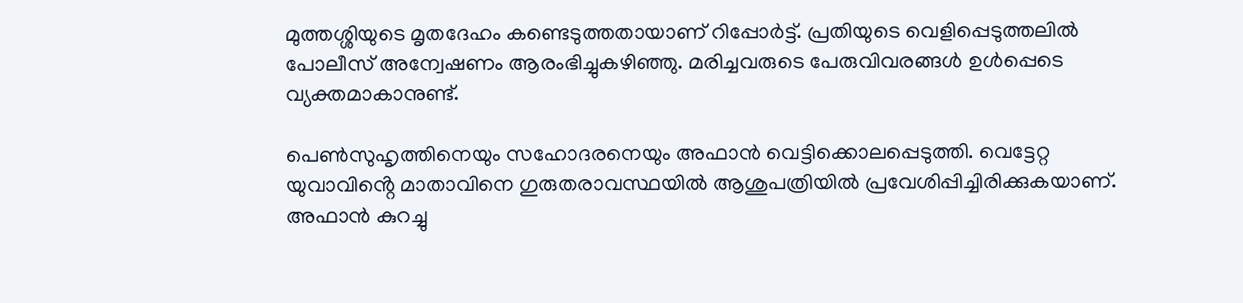മുത്തശ്ശിയുടെ മൃതദേഹം കണ്ടെടുത്തതായാണ് റിപ്പോർട്ട്. പ്രതിയുടെ വെളിപ്പെടുത്തലിൽ പോലീസ് അന്വേഷണം ആരംഭിച്ചുകഴിഞ്ഞു. മരിച്ചവരുടെ പേരുവിവരങ്ങള്‍ ഉള്‍പ്പെടെ വ്യക്തമാകാനുണ്ട്.

പെൺസുഹൃത്തിനെയും സഹോദരനെയും അഫാൻ വെട്ടിക്കൊലപ്പെടുത്തി. വെട്ടേറ്റ യുവാവിൻ്റെ മാതാവിനെ ഗുരുതരാവസ്ഥയിൽ ആശുപത്രിയിൽ പ്രവേശിപ്പിച്ചിരിക്കുകയാണ്. അഫാൻ കുറച്ചു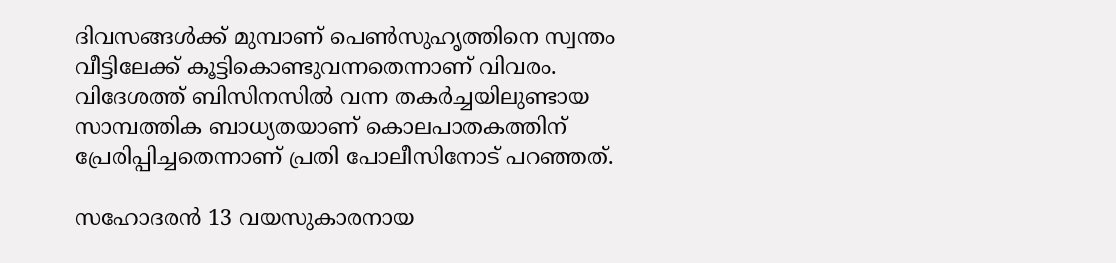ദിവസങ്ങള്‍ക്ക് മുമ്പാണ് പെണ്‍സുഹൃത്തിനെ സ്വന്തം വീട്ടിലേക്ക് കൂട്ടികൊണ്ടുവന്നതെന്നാണ് വിവരം. വിദേശത്ത് ബിസിനസിൽ വന്ന തകർച്ചയിലുണ്ടായ സാമ്പത്തിക ബാധ്യതയാണ് കൊലപാതകത്തിന് പ്രേരിപ്പിച്ചതെന്നാണ് പ്രതി പോലീസിനോട് പറ‌ഞ്ഞത്.

സഹോദരൻ 13 വയസുകാരനായ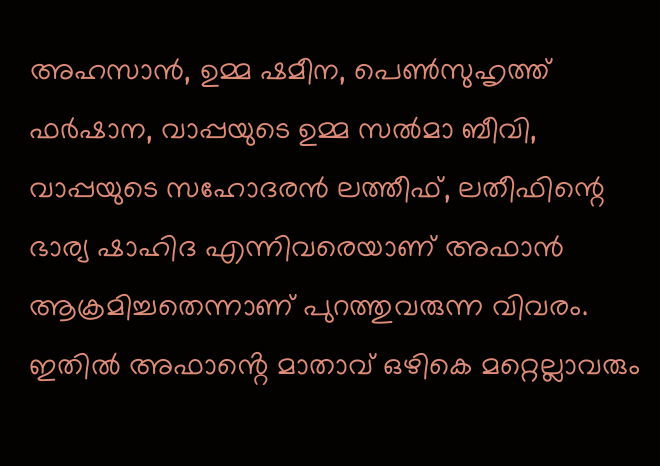അഹസാൻ, ഉമ്മ ഷമീന, പെൺസുഹൃത്ത് ഫർഷാന, വാപ്പയുടെ ഉമ്മ സൽമാ ബീവി, വാപ്പയുടെ സഹോദരൻ ലത്തീഫ്, ലതീഫിന്റെ ഭാര്യ ഷാഹിദ എന്നിവരെയാണ് അഫാൻ ആക്രമിച്ചതെന്നാണ് പുറത്തുവരുന്ന വിവരം. ഇതിൽ അഫാൻ്റെ മാതാവ് ഒഴികെ മറ്റെല്ലാവരും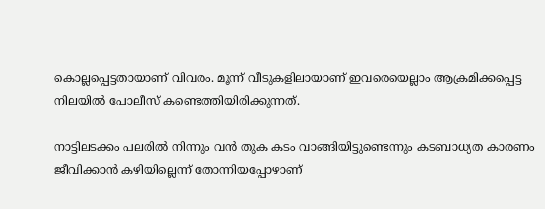കൊല്ലപ്പെട്ടതായാണ് വിവരം. മൂന്ന് വീടുകളിലായാണ് ഇവരെയെല്ലാം ആക്രമിക്കപ്പെട്ട നിലയിൽ പോലീസ് കണ്ടെത്തിയിരിക്കുന്നത്.

നാട്ടിലടക്കം പലരിൽ നിന്നും വൻ തുക കടം വാങ്ങിയിട്ടുണ്ടെന്നും കടബാധ്യത കാരണം ജീവിക്കാൻ കഴിയില്ലെന്ന് തോന്നിയപ്പോഴാണ്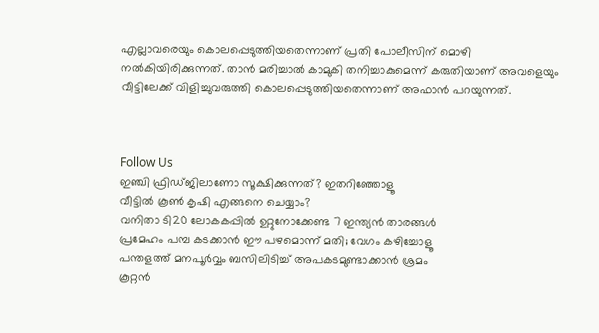എല്ലാവരെയും കൊലപ്പെടുത്തിയതെന്നാണ് പ്രതി പോലീസിന് മൊഴി നൽകിയിരിക്കുന്നത്. താൻ മരിച്ചാൽ കാമുകി തനിച്ചാകുമെന്ന് കരുതിയാണ് അവളെയും വീട്ടിലേക്ക് വിളിച്ചുവരുത്തി കൊലപ്പെടുത്തിയതെന്നാണ് അഫാൻ പറയുന്നത്.



Follow Us
ഇഞ്ചി ഫ്രിഡ്ജിലാണോ സൂക്ഷിക്കുന്നത്? ഇതറിഞ്ഞോളൂ
വീട്ടിൽ കൂൺ കൃഷി എങ്ങനെ ചെയ്യാം?
വനിതാ ടി20 ലോകകപ്പില്‍ ഉറ്റുനോക്കേണ്ട 7 ഇന്ത്യന്‍ താരങ്ങള്‍
പ്രമേഹം പമ്പ കടക്കാന്‍ ഈ പഴമൊന്ന് മതി; വേഗം കഴിച്ചോളൂ
പന്തളത്ത് മനപൂർവ്വം ബസിലിടിച്ച് അപകടമുണ്ടാക്കാൻ ശ്രമം
കൂറ്റൻ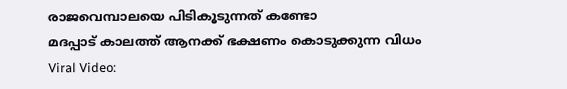രാജവെമ്പാലയെ പിടികൂടുന്നത് കണ്ടോ
മദപ്പാട് കാലത്ത് ആനക്ക് ഭക്ഷണം കൊടുക്കുന്ന വിധം
Viral Video: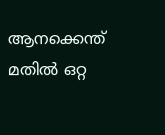ആനക്കെന്ത് മതിൽ ഒറ്റ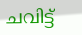ചവിട്ട്